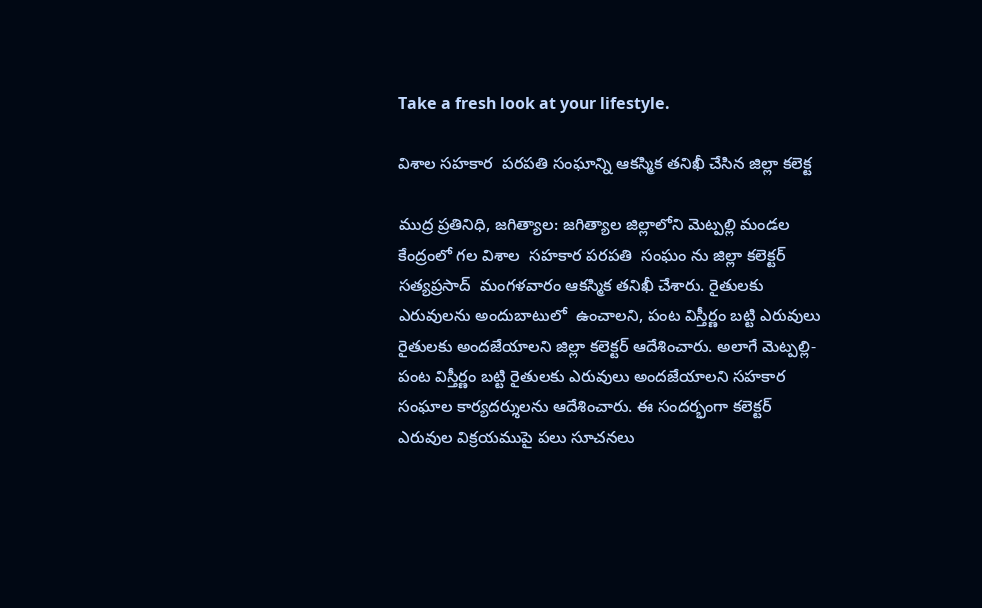Take a fresh look at your lifestyle.

విశాల సహకార  పరపతి సంఘాన్ని ఆకస్మిక తనిఖీ చేసిన జిల్లా కలెక్ట

ముద్ర ప్రతినిధి, జగిత్యాల: జగిత్యాల జిల్లాలోని మెట్పల్లి మండల కేంద్రంలో గల విశాల  సహకార పరపతి  సంఘం ను జిల్లా కలెక్టర్ సత్యప్రసాద్  మంగళవారం ఆకస్మిక తనిఖీ చేశారు. రైతులకు ఎరువులను అందుబాటులో  ఉంచాలని, పంట విస్తీర్ణం బట్టి ఎరువులు రైతులకు అందజేయాలని జిల్లా కలెక్టర్ ఆదేశించారు. అలాగే మెట్పల్లి- పంట విస్తీర్ణం బట్టి రైతులకు ఎరువులు అందజేయాలని సహకార సంఘాల కార్యదర్శులను ఆదేశించారు. ఈ సందర్భంగా కలెక్టర్ ఎరువుల విక్రయముపై పలు సూచనలు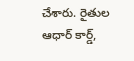చేశారు. రైతుల ఆధార్ కార్డ్,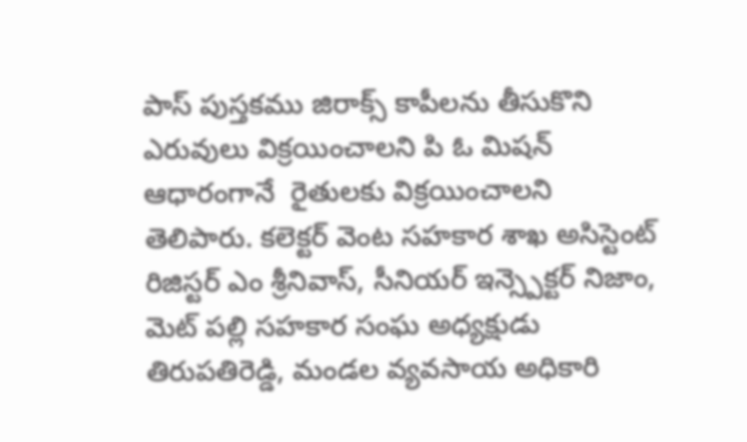పాస్ పుస్తకము జిరాక్స్ కాపీలను తీసుకొని ఎరువులు విక్రయించాలని పి ఓ మిషన్ ఆధారంగానే  రైతులకు విక్రయించాలని తెలిపారు. కలెక్టర్ వెంట సహకార శాఖ అసిస్టెంట్ రిజిస్టర్ ఎం శ్రీనివాస్, సీనియర్ ఇన్స్పెక్టర్ నిజాం, మెట్ పల్లి సహకార సంఘ అధ్యక్షుడు తిరుపతిరెడ్డి, మండల వ్యవసాయ అధికారి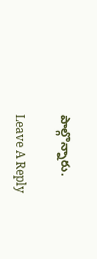పాల్గొన్నారు.

Leave A Reply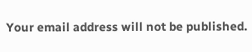Your email address will not be published.